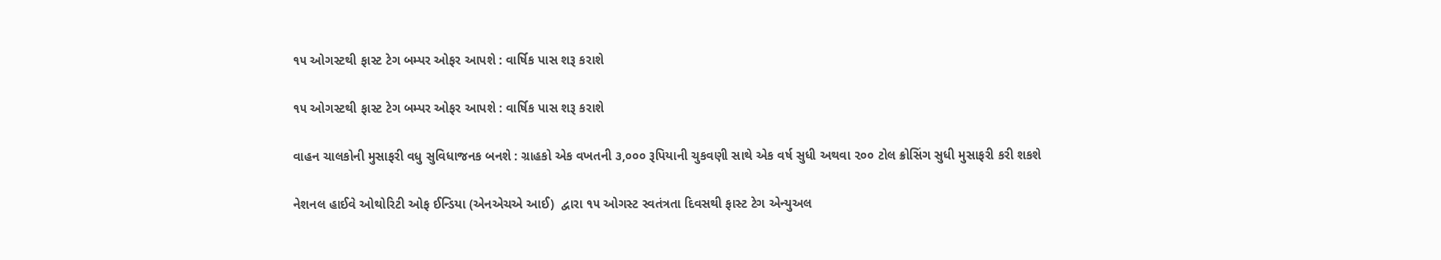૧૫ ઓગસ્‍ટથી ફાસ્‍ટ ટેગ બમ્‍પર ઓફર આપશે : વાર્ષિક પાસ શરૂ કરાશે

૧૫ ઓગસ્‍ટથી ફાસ્‍ટ ટેગ બમ્‍પર ઓફર આપશે : વાર્ષિક પાસ શરૂ કરાશે

વાહન ચાલકોની મુસાફરી વધુ સુવિધાજનક બનશે : ગ્રાહકો એક વખતની ૩,૦૦૦ રૂપિયાની ચુકવણી સાથે એક વર્ષ સુધી અથવા ૨૦૦ ટોલ ક્રોસિંગ સુધી મુસાફરી કરી શકશે

નેશનલ હાઈવે ઓથોરિટી ઓફ ઈન્‍ડિયા (એનએચએ આઈ)  દ્વારા ૧૫ ઓગસ્‍ટ સ્‍વતંત્રતા દિવસથી ફાસ્‍ટ ટેગ એન્‍યુઅલ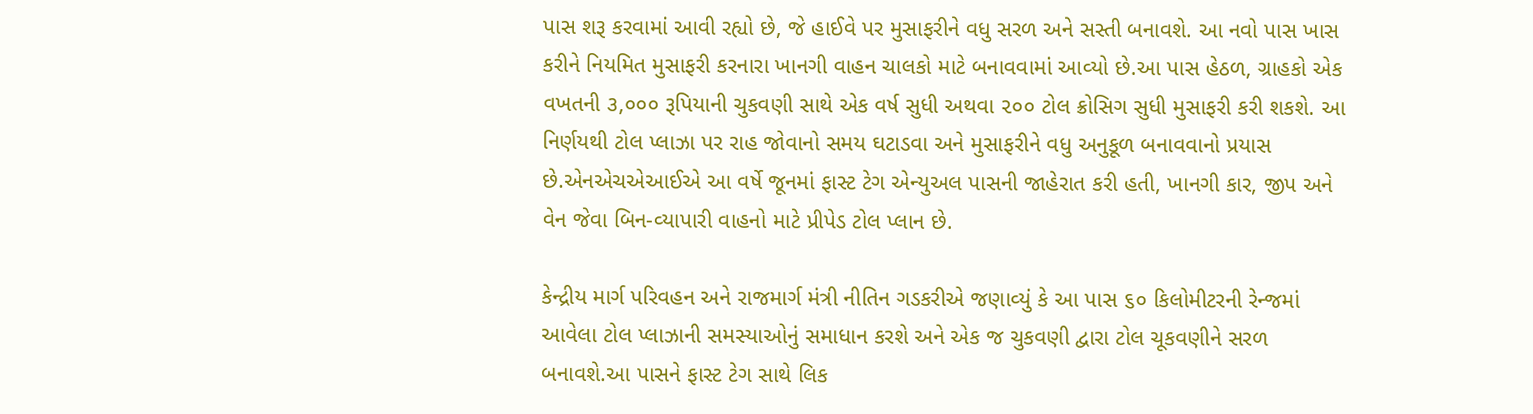પાસ શરૂ કરવામાં આવી રહ્યો છે, જે હાઈવે પર મુસાફરીને વધુ સરળ અને સસ્‍તી બનાવશે. આ નવો પાસ ખાસ કરીને નિયમિત મુસાફરી કરનારા ખાનગી વાહન ચાલકો માટે બનાવવામાં આવ્‍યો છે.આ પાસ હેઠળ, ગ્રાહકો એક વખતની ૩,૦૦૦ રૂપિયાની ચુકવણી સાથે એક વર્ષ સુધી અથવા ૨૦૦ ટોલ ક્રોસિગ સુધી મુસાફરી કરી શકશે. આ નિર્ણયથી ટોલ પ્‍લાઝા પર રાહ જોવાનો સમય ઘટાડવા અને મુસાફરીને વધુ અનુકૂળ બનાવવાનો પ્રયાસ છે.એનએચએઆઈએ આ વર્ષે જૂનમાં ફાસ્‍ટ ટેગ એન્‍યુઅલ પાસની જાહેરાત કરી હતી, ખાનગી કાર, જીપ અને વેન જેવા બિન-વ્‍યાપારી વાહનો માટે પ્રીપેડ ટોલ પ્‍લાન છે.

કેન્‍દ્રીય માર્ગ પરિવહન અને રાજમાર્ગ મંત્રી નીતિન ગડકરીએ જણાવ્‍યું કે આ પાસ ૬૦ કિલોમીટરની રેન્‍જમાં આવેલા ટોલ પ્‍લાઝાની સમસ્‍યાઓનું સમાધાન કરશે અને એક જ ચુકવણી દ્વારા ટોલ ચૂકવણીને સરળ બનાવશે.આ પાસને ફાસ્‍ટ ટેગ સાથે લિક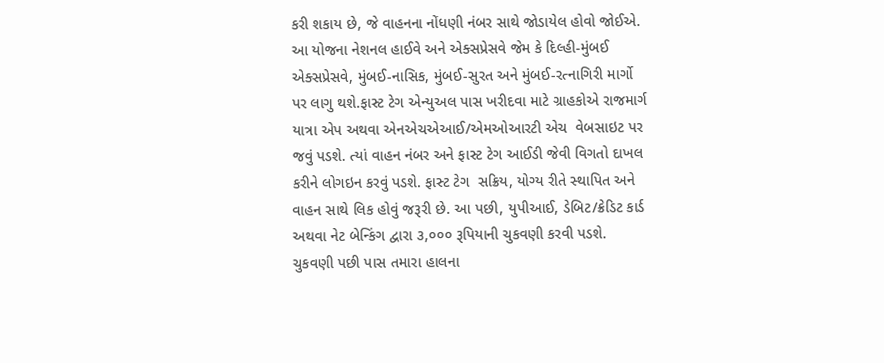કરી શકાય છે, જે વાહનના નોંધણી નંબર સાથે જોડાયેલ હોવો જોઈએ. આ યોજના નેશનલ હાઈવે અને એક્‍સપ્રેસવે જેમ કે દિલ્‍હી-મુંબઈ એક્‍સપ્રેસવે, મુંબઈ-નાસિક, મુંબઈ-સુરત અને મુંબઈ-રત્‍નાગિરી માર્ગો પર લાગુ થશે.ફાસ્‍ટ ટેગ એન્‍યુઅલ પાસ ખરીદવા માટે ગ્રાહકોએ રાજમાર્ગ યાત્રા એપ અથવા એનએચએઆઈ/એમઓઆરટી એચ  વેબસાઇટ પર જવું પડશે. ત્‍યાં વાહન નંબર અને ફાસ્‍ટ ટેગ આઈડી જેવી વિગતો દાખલ કરીને લોગઇન કરવું પડશે. ફાસ્‍ટ ટેગ  સક્રિય, યોગ્‍ય રીતે સ્‍થાપિત અને વાહન સાથે લિક હોવું જરૂરી છે. આ પછી, યુપીઆઈ, ડેબિટ/ક્રેડિટ કાર્ડ અથવા નેટ બેન્‍કિંગ દ્વારા ૩,૦૦૦ રૂપિયાની ચુકવણી કરવી પડશે. ચુકવણી પછી પાસ તમારા હાલના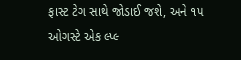ફાસ્‍ટ ટેગ સાથે જોડાઈ જશે, અને ૧૫ ઓગસ્‍ટે એક લ્‍પ્‍લ્‍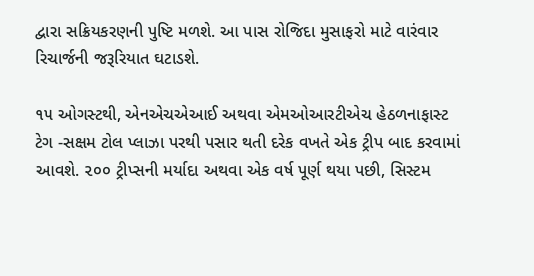દ્વારા સક્રિયકરણની પુષ્ટિ મળશે. આ પાસ રોજિદા મુસાફરો માટે વારંવાર રિચાર્જની જરૂરિયાત ઘટાડશે.

૧૫ ઓગસ્‍ટથી, એનએચએઆઈ અથવા એમઓઆરટીએચ હેઠળનાફાસ્‍ટ ટેગ -સક્ષમ ટોલ પ્‍લાઝા પરથી પસાર થતી દરેક વખતે એક ટ્રીપ બાદ કરવામાં આવશે. ૨૦૦ ટ્રીપ્‍સની મર્યાદા અથવા એક વર્ષ પૂર્ણ થયા પછી, સિસ્‍ટમ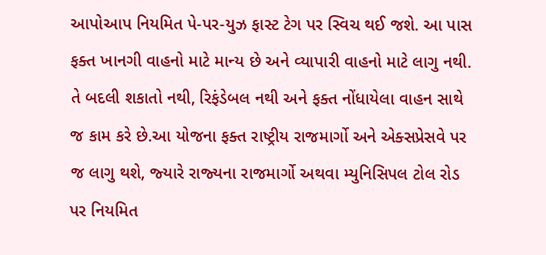આપોઆપ નિયમિત પે-પર-યુઝ ફાસ્‍ટ ટેગ પર સ્‍વિચ થઈ જશે. આ પાસ ફક્‍ત ખાનગી વાહનો માટે માન્‍ય છે અને વ્‍યાપારી વાહનો માટે લાગુ નથી. તે બદલી શકાતો નથી, રિફંડેબલ નથી અને ફક્‍ત નોંધાયેલા વાહન સાથે જ કામ કરે છે.આ યોજના ફક્‍ત રાષ્ટ્રીય રાજમાર્ગો અને એક્‍સપ્રેસવે પર જ લાગુ થશે, જ્‍યારે રાજ્‍યના રાજમાર્ગો અથવા મ્‍યુનિસિપલ ટોલ રોડ પર નિયમિત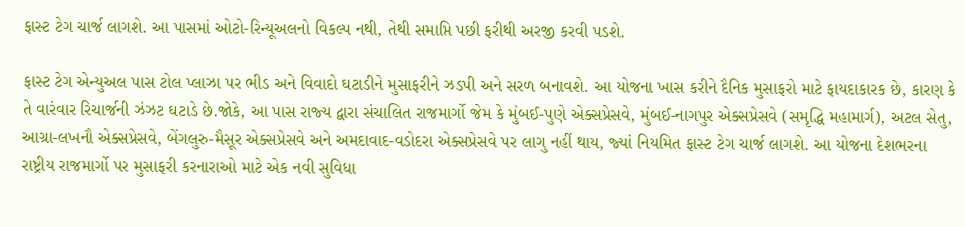ફાસ્‍ટ ટેગ ચાર્જ લાગશે. આ પાસમાં ઓટો-રિન્‍યૂઅલનો વિકલ્‍પ નથી, તેથી સમાપ્તિ પછી ફરીથી અરજી કરવી પડશે.

ફાસ્‍ટ ટેગ એન્‍યુઅલ પાસ ટોલ પ્‍લાઝા પર ભીડ અને વિવાદો ઘટાડીને મુસાફરીને ઝડપી અને સરળ બનાવશે. આ યોજના ખાસ કરીને દૈનિક મુસાફરો માટે ફાયદાકારક છે, કારણ કે તે વારંવાર રિચાર્જની ઝંઝટ ઘટાડે છે.જોકે, આ પાસ રાજ્‍ય દ્વારા સંચાલિત રાજમાર્ગો જેમ કે મુંબઈ-પુણે એક્‍સપ્રેસવે, મુંબઈ-નાગપુર એક્‍સપ્રેસવે (સમૃદ્ધિ મહામાર્ગ), અટલ સેતુ, આગ્રા-લખનૌ એક્‍સપ્રેસવે, બેંગલુરુ-મૈસૂર એક્‍સપ્રેસવે અને અમદાવાદ-વડોદરા એક્‍સપ્રેસવે પર લાગુ નહીં થાય, જ્‍યાં નિયમિત ફાસ્‍ટ ટેગ ચાર્જ લાગશે. આ યોજના દેશભરના રાષ્ટ્રીય રાજમાર્ગો પર મુસાફરી કરનારાઓ માટે એક નવી સુવિધા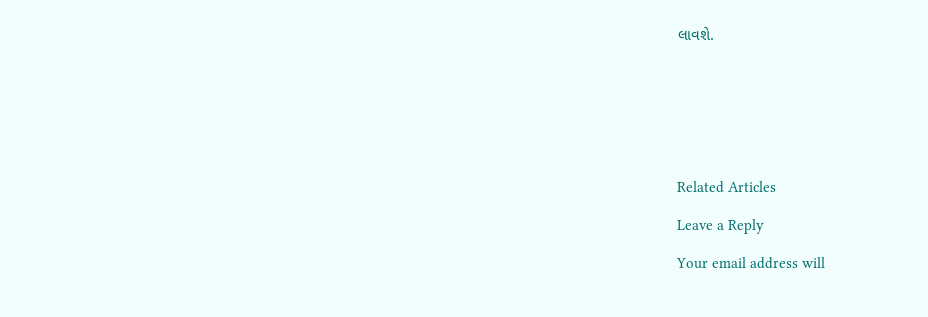લાવશે.







Related Articles

Leave a Reply

Your email address will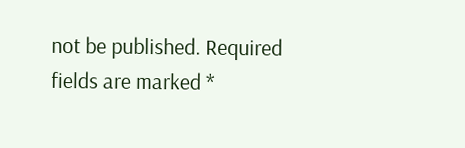not be published. Required fields are marked *